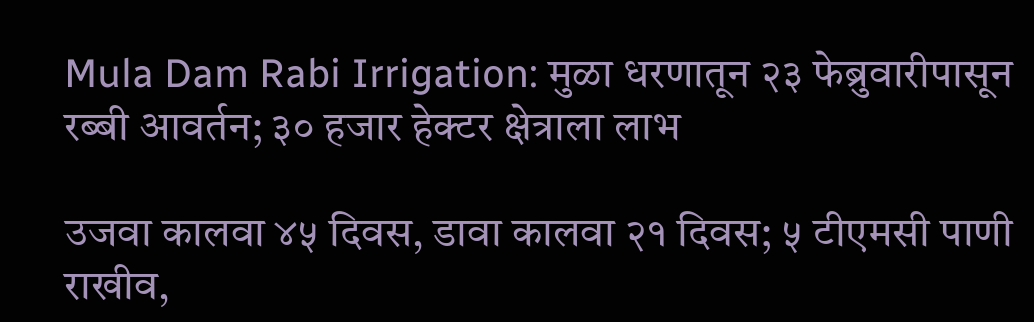Mula Dam Rabi Irrigation: मुळा धरणातून २३ फेब्रुवारीपासून रब्बी आवर्तन; ३० हजार हेक्टर क्षेत्राला लाभ

उजवा कालवा ४५ दिवस, डावा कालवा २१ दिवस; ५ टीएमसी पाणी राखीव,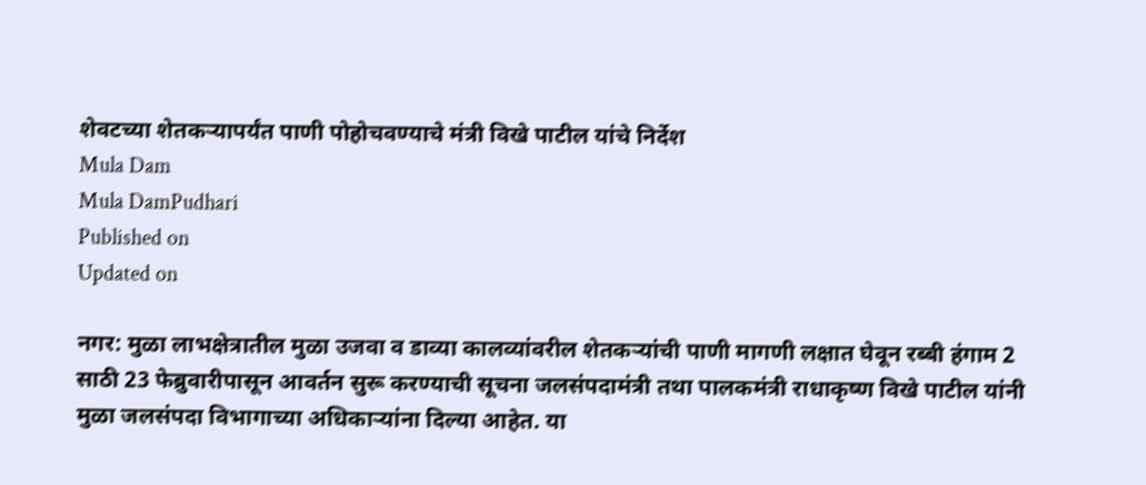शेवटच्या शेतकऱ्यापर्यंत पाणी पोहोचवण्याचे मंत्री विखे पाटील यांचे निर्देश
Mula Dam
Mula DamPudhari
Published on
Updated on

नगर: मुळा लाभक्षेत्रातील मुळा उजवा व डाव्या कालव्यांवरील शेतकऱ्यांची पाणी मागणी लक्षात घेवून रब्बी हंगाम 2 साठी 23 फेब्रुवारीपासून आवर्तन सुरू करण्याची सूचना जलसंपदामंत्री तथा पालकमंत्री राधाकृष्ण विखे पाटील यांनी मुळा जलसंपदा विभागाच्या अधिकाऱ्यांना दिल्या आहेत. या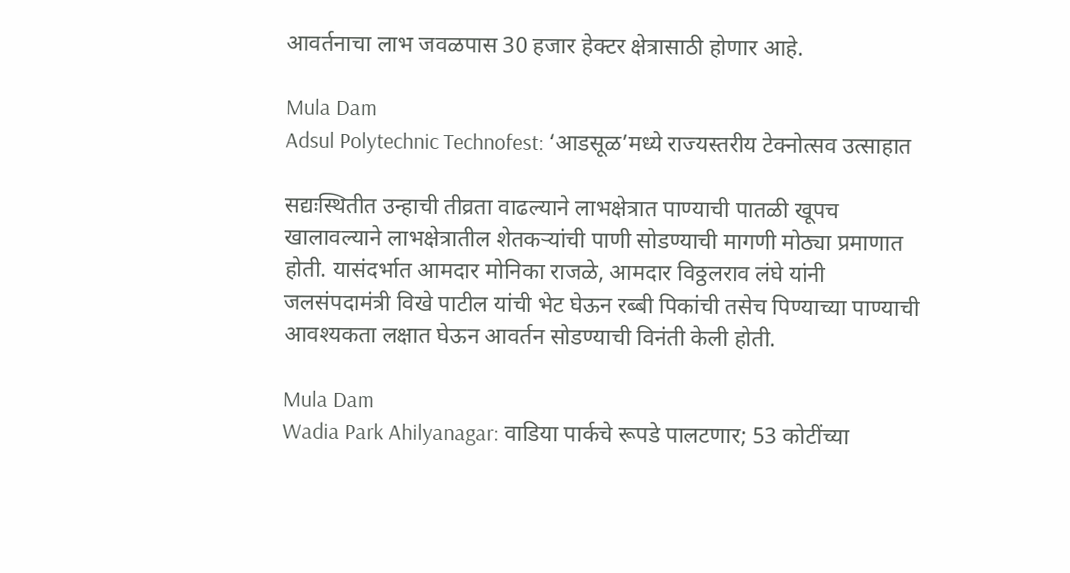आवर्तनाचा लाभ जवळपास 30 हजार हेक्टर क्षेत्रासाठी होणार आहे.

Mula Dam
Adsul Polytechnic Technofest: ‘आडसूळ‌’मध्ये राज्यस्तरीय टेक्नोत्सव उत्साहात

सद्यःस्थितीत उन्हाची तीव्रता वाढल्याने लाभक्षेत्रात पाण्याची पातळी खूपच खालावल्याने लाभक्षेत्रातील शेतकऱ्यांची पाणी सोडण्याची मागणी मोठ्या प्रमाणात होती. यासंदर्भात आमदार मोनिका राजळे, आमदार विठ्ठलराव लंघे यांनी जलसंपदामंत्री विखे पाटील यांची भेट घेऊन रब्बी पिकांची तसेच पिण्याच्या पाण्याची आवश्यकता लक्षात घेऊन आवर्तन सोडण्याची विनंती केली होती.

Mula Dam
Wadia Park Ahilyanagar: वाडिया पार्कचे रूपडे पालटणार; 53 कोटींच्या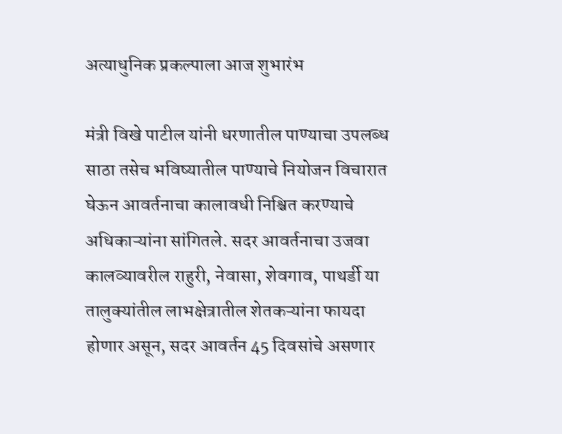अत्याधुनिक प्रकल्पाला आज शुभारंभ

मंत्री विखे पाटील यांनी धरणातील पाण्याचा उपलब्ध साठा तसेच भविष्यातील पाण्याचे नियोजन विचारात घेऊन आवर्तनाचा कालावधी निश्चित करण्याचे अधिकाऱ्यांना सांगितले. सदर आवर्तनाचा उजवा कालव्यावरील राहुरी, नेवासा, शेवगाव, पाथर्डी या तालुक्यांतील लाभक्षेत्रातील शेतकऱ्यांना फायदा होणार असून, सदर आवर्तन 45 दिवसांचे असणार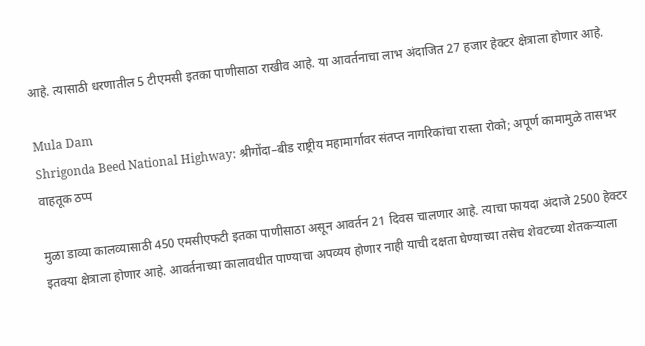आहे. त्यासाठी धरणातील 5 टीएमसी इतका पाणीसाठा राखीव आहे. या आवर्तनाचा लाभ अंदाजित 27 हजार हेक्टर क्षेत्राला होणार आहे.

Mula Dam
Shrigonda Beed National Highway: श्रीगोंदा–बीड राष्ट्रीय महामार्गावर संतप्त नागरिकांचा रास्ता रोको; अपूर्ण कामामुळे तासभर वाहतूक ठप्प

मुळा डाव्या कालव्यासाठी 450 एमसीएफटी इतका पाणीसाठा असून आवर्तन 21 दिवस चालणार आहे. त्याचा फायदा अंदाजे 2500 हेक्टर इतक्या क्षेत्राला होणार आहे. आवर्तनाच्या कालावधीत पाण्याचा अपव्यय होणार नाही याची दक्षता घेण्याच्या तसेच शेवटच्या शेतकऱ्याला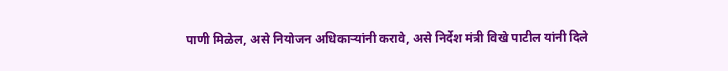पाणी मिळेल, असे नियोजन अधिकाऱ्यांनी करावे, असे निर्देश मंत्री विखे पाटील यांनी दिले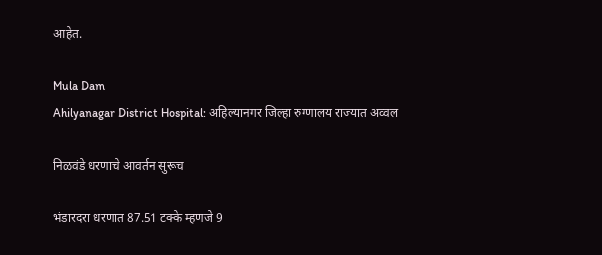आहेत.

Mula Dam
Ahilyanagar District Hospital: अहिल्यानगर जिल्हा रुग्णालय राज्यात अव्वल

निळवंडे धरणाचे आवर्तन सुरूच

भंडारदरा धरणात 87.51 टक्के म्हणजे 9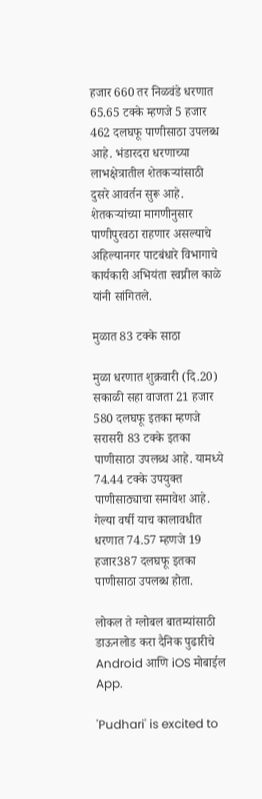हजार 660 तर निळवंडे धरणात 65.65 टक्के म्हणजे 5 हजार 462 दलघफू पाणीसाठा उपलब्ध आहे. भंडारदरा धरणाच्या लाभक्षेत्रातील शेतकऱ्यांसाठी दुसरे आवर्तन सुरू आहे. शेतकऱ्यांच्या मागणीनुसार पाणीपुरवठा राहणार असल्याचे अहिल्यानगर पाटबंधारे विभागाचे कार्यकारी अभियंता स्वप्नील काळे यांनी सांगितले.

मुळात 83 टक्के साठा

मुळा धरणात शुक्रवारी (दि.20) सकाळी सहा वाजता 21 हजार 580 दलघफू इतका म्हणजे सरासरी 83 टक्के इतका पाणीसाठा उपलब्ध आहे. यामध्ये 74.44 टक्के उपयुक्त पाणीसाठ्याचा समावेश आहे. गेल्या वर्षी याच कालावधीत धरणात 74.57 म्हणजे 19 हजार387 दलघफू इतका पाणीसाठा उपलब्ध होता.

लोकल ते ग्लोबल बातम्यांसाठी डाऊनलोड करा दैनिक पुढारीचे Android आणि iOS मोबाईल App.

'Pudhari' is excited to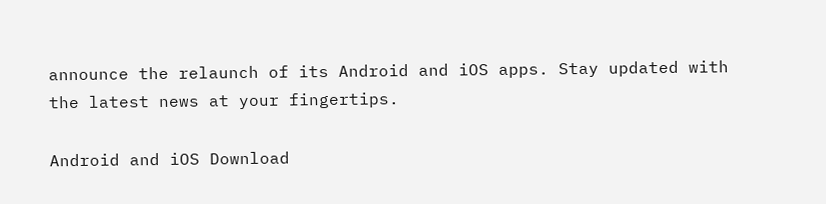announce the relaunch of its Android and iOS apps. Stay updated with the latest news at your fingertips.

Android and iOS Download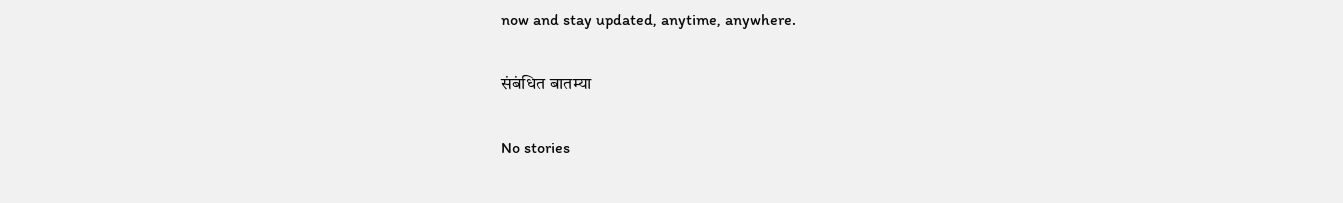now and stay updated, anytime, anywhere.

संबंधित बातम्या

No stories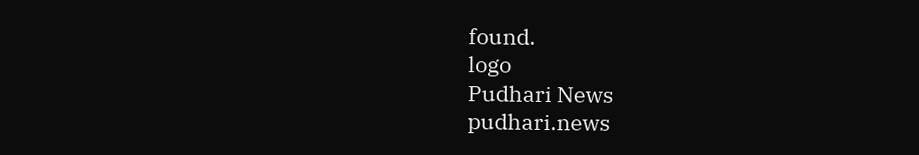found.
logo
Pudhari News
pudhari.news